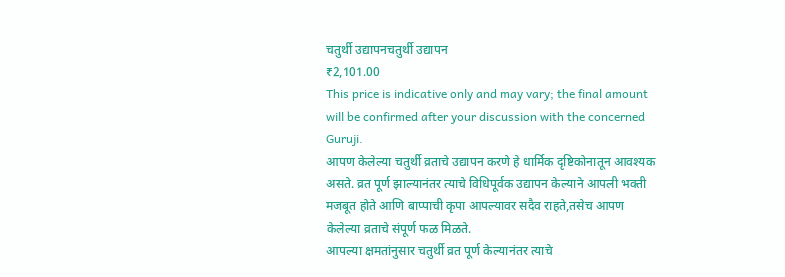चतुर्थी उद्यापनचतुर्थी उद्यापन
₹2,101.00
This price is indicative only and may vary; the final amount will be confirmed after your discussion with the concerned Guruji.
आपण केलेल्या चतुर्थी व्रताचे उद्यापन करणे हे धार्मिक दृष्टिकोनातून आवश्यक असते. व्रत पूर्ण झाल्यानंतर त्याचे विधिपूर्वक उद्यापन केल्याने आपली भक्ती मजबूत होते आणि बाप्पाची कृपा आपल्यावर सदैव राहते,तसेच आपण केलेल्या व्रताचे संपूर्ण फळ मिळते.
आपल्या क्षमतांनुसार चतुर्थी व्रत पूर्ण केल्यानंतर त्याचे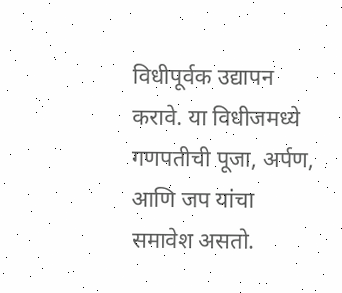विधीपूर्वक उद्यापन करावे. या विधीजमध्ये गणपतीची पूजा, अर्पण, आणि जप यांचा समावेश असतो.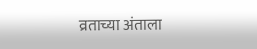व्रताच्या अंताला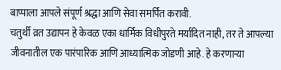बाप्पाला आपले संपूर्ण श्रद्धा आणि सेवा समर्पित करावी.
चतुर्थी व्रत उद्यापन हे केवळ एका धार्मिक विधीपुरते मर्यादित नाही, तर ते आपल्या जीवनातील एक पारंपारिक आणि आध्यात्मिक जोडणी आहे. हे करणाऱ्या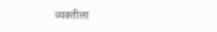व्यक्तीला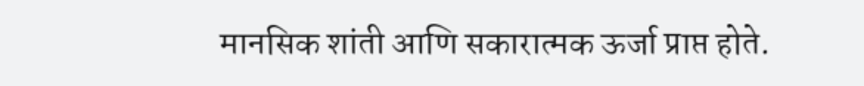मानसिक शांती आणि सकारात्मक ऊर्जा प्राप्त होते.